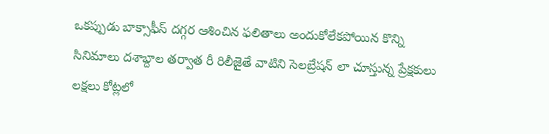ఒకప్పుడు బాక్సాఫీస్ దగ్గర ఆశించిన ఫలితాలు అందుకోలేకపోయిన కొన్ని సినిమాలు దశాబ్దాల తర్వాత రీ రిలీజైతే వాటిని సెలబ్రేషన్ లా చూస్తున్న ప్రేక్షకులు లక్షలు కోట్లలో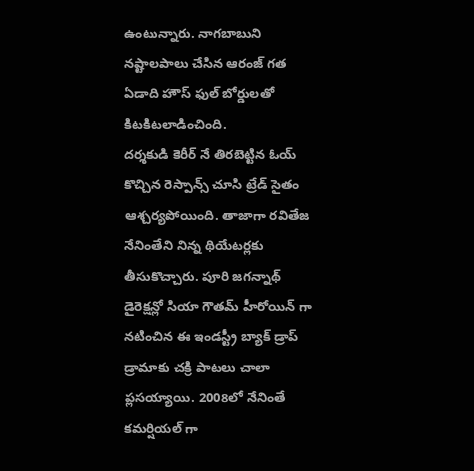ఉంటున్నారు. నాగబాబుని నష్టాలపాలు చేసిన ఆరంజ్ గత ఏడాది హౌస్ ఫుల్ బోర్డులతో కిటకిటలాడించింది.
దర్శకుడి కెరీర్ నే తిరబెట్టిన ఓయ్ కొచ్చిన రెస్పాన్స్ చూసి ట్రేడ్ సైతం ఆశ్చర్యపోయింది. తాజాగా రవితేజ నేనింతేని నిన్న థియేటర్లకు తీసుకొచ్చారు. పూరి జగన్నాథ్ డైరెక్షన్లో సియా గౌతమ్ హీరోయిన్ గా నటించిన ఈ ఇండస్ట్రీ బ్యాక్ డ్రాప్ డ్రామాకు చక్రి పాటలు చాలా ప్లసయ్యాయి. 2008లో నేనింతే కమర్షియల్ గా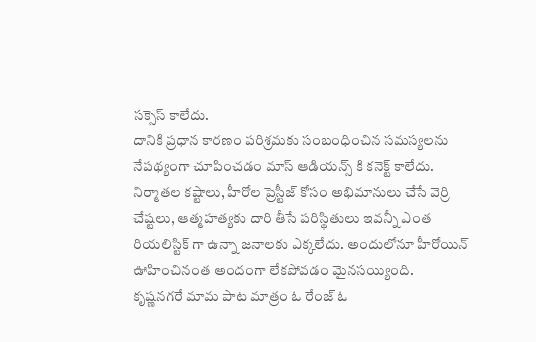సక్సెస్ కాలేదు.
దానికి ప్రధాన కారణం పరిశ్రమకు సంబంధించిన సమస్యలను నేపథ్యంగా చూపించడం మాస్ ఆడియన్స్ కి కనెక్ట్ కాలేదు. నిర్మాతల కష్టాలు, హీరోల ప్రెస్టీజ్ కోసం అభిమానులు చేసే వెర్రి చేష్టలు, ఆత్మహత్యకు దారి తీసే పరిస్థితులు ఇవన్నీ ఎంత రియలిస్టిక్ గా ఉన్నా జనాలకు ఎక్కలేదు. అందులోనూ హీరోయిన్ ఊహించినంత అందంగా లేకపోవడం మైనసయ్యింది.
కృష్ణనగరే మామ పాట మాత్రం ఓ రేంజ్ ఓ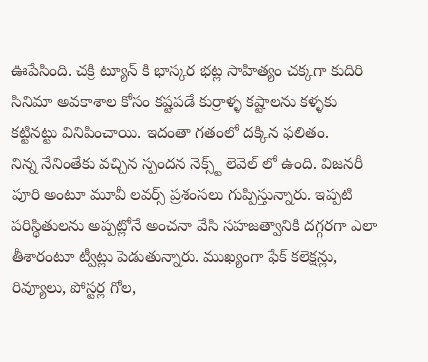ఊపేసింది. చక్రి ట్యూన్ కి భాస్కర భట్ల సాహిత్యం చక్కగా కుదిరి సినిమా అవకాశాల కోసం కష్టపడే కుర్రాళ్ళ కష్టాలను కళ్ళకు కట్టినట్టు వినిపించాయి. ఇదంతా గతంలో దక్కిన ఫలితం.
నిన్న నేనింతేకు వచ్చిన స్పందన నెక్స్ట్ లెవెల్ లో ఉంది. విజనరీ పూరి అంటూ మూవీ లవర్స్ ప్రశంసలు గుప్పిస్తున్నారు. ఇప్పటి పరిస్థితులను అప్పట్లోనే అంచనా వేసి సహజత్వానికి దగ్గరగా ఎలా తీశారంటూ ట్వీట్లు పెడుతున్నారు. ముఖ్యంగా ఫేక్ కలెక్షన్లు, రివ్యూలు, పోస్టర్ల గోల,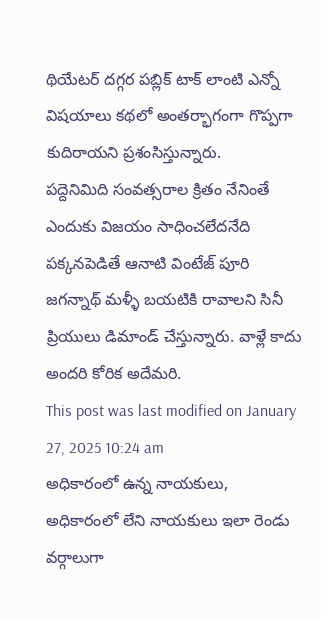థియేటర్ దగ్గర పబ్లిక్ టాక్ లాంటి ఎన్నో విషయాలు కథలో అంతర్భాగంగా గొప్పగా కుదిరాయని ప్రశంసిస్తున్నారు.
పద్దెనిమిది సంవత్సరాల క్రితం నేనింతే ఎందుకు విజయం సాధించలేదనేది పక్కనపెడితే ఆనాటి వింటేజ్ పూరి జగన్నాథ్ మళ్ళీ బయటికి రావాలని సినీ ప్రియులు డిమాండ్ చేస్తున్నారు. వాళ్లే కాదు అందరి కోరిక అదేమరి.
This post was last modified on January 27, 2025 10:24 am
అధికారంలో ఉన్న నాయకులు, అధికారంలో లేని నాయకులు ఇలా రెండు వర్గాలుగా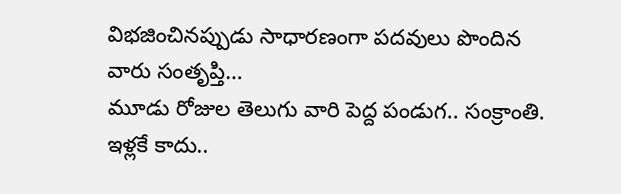విభజించినప్పుడు సాధారణంగా పదవులు పొందిన వారు సంతృప్తి…
మూడు రోజుల తెలుగు వారి పెద్ద పండుగ.. సంక్రాంతి. ఇళ్లకే కాదు..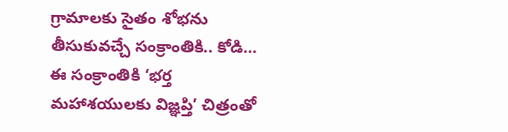గ్రామాలకు సైతం శోభను తీసుకువచ్చే సంక్రాంతికి.. కోడి…
ఈ సంక్రాంతికి ‘భర్త మహాశయులకు విజ్ఞప్తి’ చిత్రంతో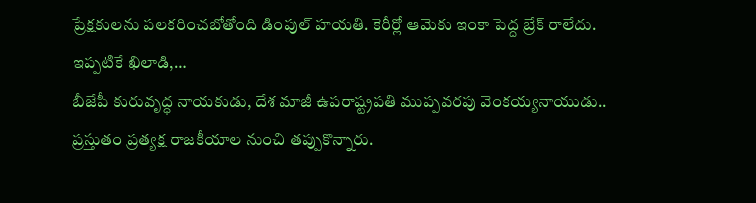ప్రేక్షకులను పలకరించబోతోంది డింపుల్ హయతి. కెరీర్లో ఆమెకు ఇంకా పెద్ద బ్రేక్ రాలేదు. ఇప్పటికే ఖిలాడి,…
బీజేపీ కురువృద్ధ నాయకుడు, దేశ మాజీ ఉపరాష్ట్రపతి ముప్పవరపు వెంకయ్యనాయుడు.. ప్రస్తుతం ప్రత్యక్ష రాజకీయాల నుంచి తప్పుకొన్నారు.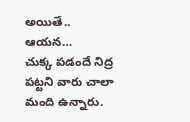అయితే.. ఆయన…
చుక్క పడందే నిద్ర పట్టని వారు చాలా మంది ఉన్నారు.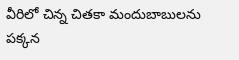వీరిలో చిన్న చితకా మందుబాబులను పక్కన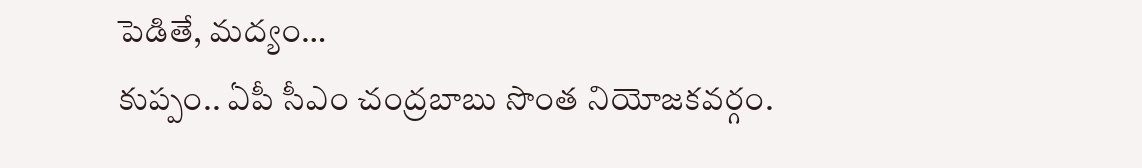పెడితే, మద్యం…
కుప్పం.. ఏపీ సీఎం చంద్రబాబు సొంత నియోజకవర్గం.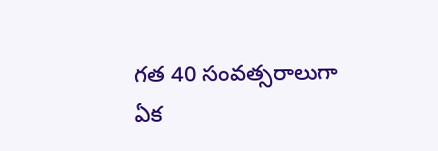గత 40 సంవత్సరాలుగా ఏక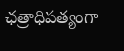ఛత్రాధిపత్యంగా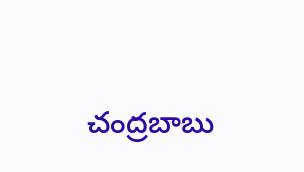చంద్రబాబు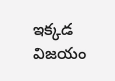ఇక్కడ విజయం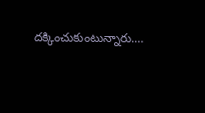దక్కించుకుంటున్నారు.…